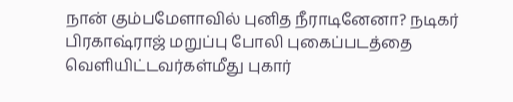நான் கும்பமேளாவில் புனித நீராடினேனா? நடிகர் பிரகாஷ்ராஜ் மறுப்பு போலி புகைப்படத்தை வெளியிட்டவர்கள்மீது புகார்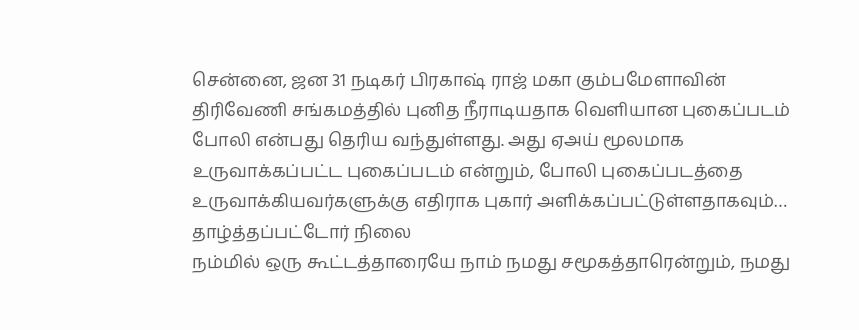சென்னை, ஜன 31 நடிகர் பிரகாஷ் ராஜ் மகா கும்பமேளாவின் திரிவேணி சங்கமத்தில் புனித நீராடியதாக வெளியான புகைப்படம் போலி என்பது தெரிய வந்துள்ளது. அது ஏஅய் மூலமாக உருவாக்கப்பட்ட புகைப்படம் என்றும், போலி புகைப்படத்தை உருவாக்கியவர்களுக்கு எதிராக புகார் அளிக்கப்பட்டுள்ளதாகவும்…
தாழ்த்தப்பட்டோர் நிலை
நம்மில் ஒரு கூட்டத்தாரையே நாம் நமது சமூகத்தாரென்றும், நமது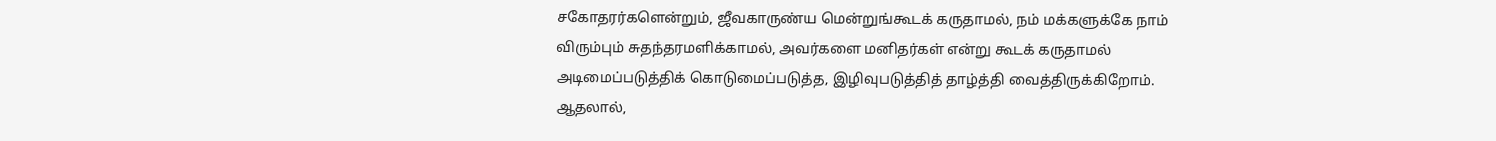சகோதரர்களென்றும், ஜீவகாருண்ய மென்றுங்கூடக் கருதாமல், நம் மக்களுக்கே நாம் விரும்பும் சுதந்தரமளிக்காமல், அவர்களை மனிதர்கள் என்று கூடக் கருதாமல் அடிமைப்படுத்திக் கொடுமைப்படுத்த, இழிவுபடுத்தித் தாழ்த்தி வைத்திருக்கிறோம். ஆதலால்,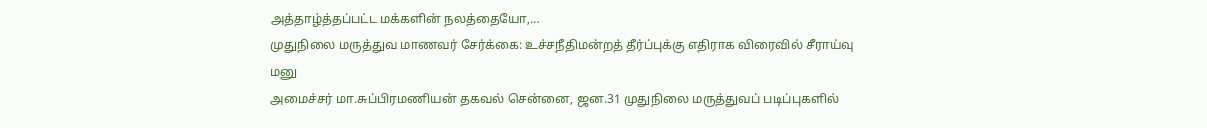அத்தாழ்த்தப்பட்ட மக்களின் நலத்தையோ,…
முதுநிலை மருத்துவ மாணவர் சேர்க்கை: உச்சநீதிமன்றத் தீர்ப்புக்கு எதிராக விரைவில் சீராய்வு மனு
அமைச்சர் மா.சுப்பிரமணியன் தகவல் சென்னை, ஜன.31 முதுநிலை மருத்துவப் படிப்புகளில்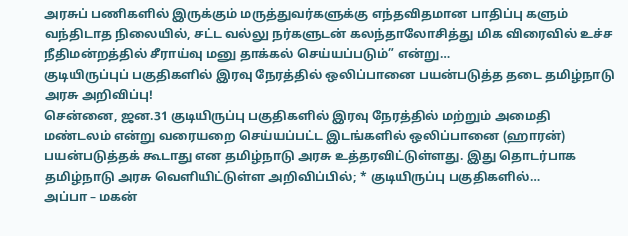அரசுப் பணிகளில் இருக்கும் மருத்துவர்களுக்கு எந்தவிதமான பாதிப்பு களும் வந்திடாத நிலையில், சட்ட வல்லு நர்களுடன் கலந்தாலோசித்து மிக விரைவில் உச்ச நீதிமன்றத்தில் சீராய்வு மனு தாக்கல் செய்யப்படும்” என்று…
குடியிருப்புப் பகுதிகளில் இரவு நேரத்தில் ஒலிப்பானை பயன்படுத்த தடை தமிழ்நாடு அரசு அறிவிப்பு!
சென்னை, ஜன.31 குடியிருப்பு பகுதிகளில் இரவு நேரத்தில் மற்றும் அமைதி மண்டலம் என்று வரையறை செய்யப்பட்ட இடங்களில் ஒலிப்பானை (ஹாரன்) பயன்படுத்தக் கூடாது என தமிழ்நாடு அரசு உத்தரவிட்டுள்ளது. இது தொடர்பாக தமிழ்நாடு அரசு வெளியிட்டுள்ள அறிவிப்பில்; * குடியிருப்பு பகுதிகளில்…
அப்பா – மகன்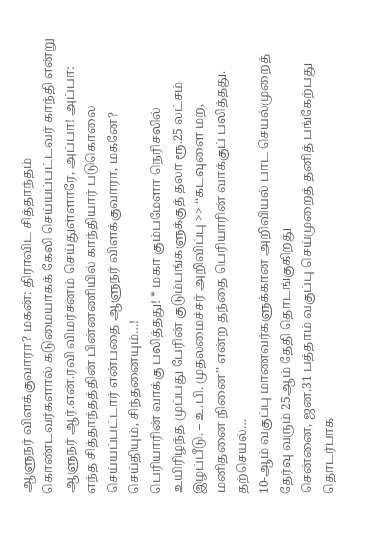ஆளுநர் விளக்குவாரா? மகன்: திராவிட சித்தாந்தம் கொண்டவர்களால் கடுமையாகக் கேலி செய்யப்பட்டவர் காந்தி என்று ஆளுநர் ஆர்.என்.ரவி விமர்சனம் செய்துள்ளாரே, அப்பா! அப்பா: எந்த சித்தாந்தத்தின் பின்னணியில் காந்தியார் படுகொலை செய்யப்பட்டார் என்பதை ஆளுநர் விளக்குவாரா, மகனே?
செய்தியும், சிந்தனையும்…!
பெரியாரின் வாக்கு பலித்தது! * மகா கும்பமேளா நெரிசலில் உயிரிழந்த முப்பது பேரின் குடும்பங்களுக்குத் தலா ரூ.25 லட்சம் இழப்பீடு. – உ.பி. முதலமைச்சர் அறிவிப்பு >> ‘‘கடவுளை மற, மனிதனை நினை’’ என்ற தந்தை பெரியாரின் வாக்குப் பலித்தது. தற்செயல்…
10-ஆம் வகுப்பு மாணவர்களுக்கான அறிவியல் பாட செயல்முறைத் தேர்வு வரும் 25ஆம் தேதி தொடங்குகிறது
சென்னை, ஜன.31 பத்தாம் வகுப்பு செய்முறைத் தனித் பங்கேற்பது தொடர்பாக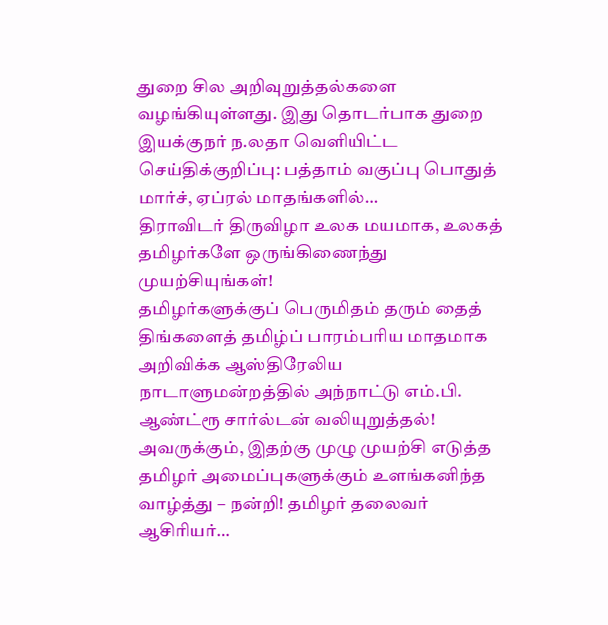துறை சில அறிவுறுத்தல்களை வழங்கியுள்ளது. இது தொடர்பாக துறை இயக்குநர் ந.லதா வெளியிட்ட செய்திக்குறிப்பு: பத்தாம் வகுப்பு பொதுத் மார்ச், ஏப்ரல் மாதங்களில்…
திராவிடர் திருவிழா உலக மயமாக, உலகத் தமிழர்களே ஒருங்கிணைந்து முயற்சியுங்கள்!
தமிழர்களுக்குப் பெருமிதம் தரும் தைத் திங்களைத் தமிழ்ப் பாரம்பரிய மாதமாக அறிவிக்க ஆஸ்திரேலிய நாடாளுமன்றத்தில் அந்நாட்டு எம்.பி. ஆண்ட்ரூ சார்ல்டன் வலியுறுத்தல்! அவருக்கும், இதற்கு முழு முயற்சி எடுத்த தமிழர் அமைப்புகளுக்கும் உளங்கனிந்த வாழ்த்து – நன்றி! தமிழர் தலைவர் ஆசிரியர்…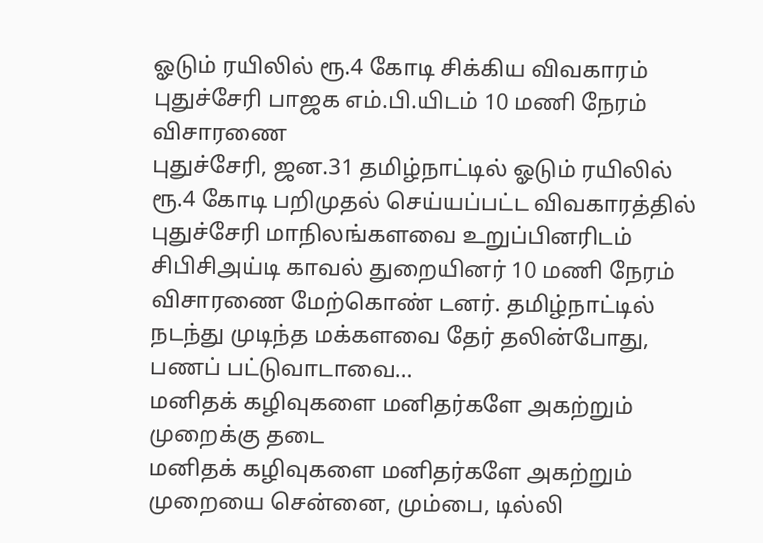ஓடும் ரயிலில் ரூ.4 கோடி சிக்கிய விவகாரம் புதுச்சேரி பாஜக எம்.பி.யிடம் 10 மணி நேரம் விசாரணை
புதுச்சேரி, ஜன.31 தமிழ்நாட்டில் ஓடும் ரயிலில் ரூ.4 கோடி பறிமுதல் செய்யப்பட்ட விவகாரத்தில் புதுச்சேரி மாநிலங்களவை உறுப்பினரிடம் சிபிசிஅய்டி காவல் துறையினர் 10 மணி நேரம் விசாரணை மேற்கொண் டனர். தமிழ்நாட்டில் நடந்து முடிந்த மக்களவை தேர் தலின்போது, பணப் பட்டுவாடாவை…
மனிதக் கழிவுகளை மனிதர்களே அகற்றும் முறைக்கு தடை
மனிதக் கழிவுகளை மனிதர்களே அகற்றும் முறையை சென்னை, மும்பை, டில்லி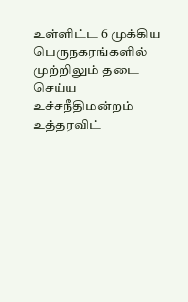உள்ளிட்ட 6 முக்கிய பெருநகரங்களில் முற்றிலும் தடை செய்ய உச்சநீதிமன்றம் உத்தரவிட்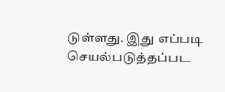டுள்ளது. இது எப்படி செயல்படுத்தப்பட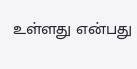உள்ளது என்பது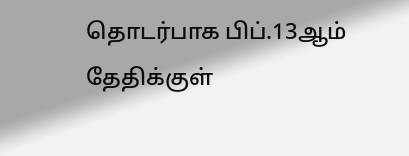தொடர்பாக பிப்.13ஆம் தேதிக்குள்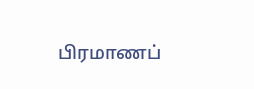பிரமாணப்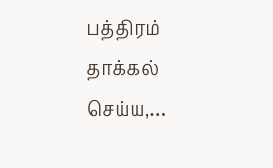பத்திரம் தாக்கல் செய்ய,…